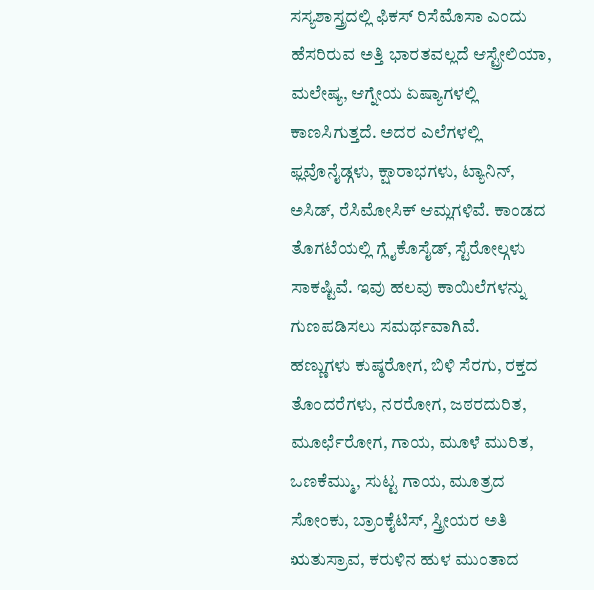ಸಸ್ಯಶಾಸ್ತ್ರದಲ್ಲಿ ಫಿಕಸ್ ರಿಸೆಮೊಸಾ ಎಂದು ಹೆಸರಿರುವ ಅತ್ತಿ ಭಾರತವಲ್ಲದೆ ಆಸ್ಟ್ರೇಲಿಯಾ, ಮಲೇಷ್ಯ, ಆಗ್ನೇಯ ಏಷ್ಯಾಗಳಲ್ಲಿ ಕಾಣಸಿಗುತ್ತದೆ. ಅದರ ಎಲೆಗಳಲ್ಲಿ ಫ್ಲವೊನೈಡ್ಗಳು, ಕ್ಷಾರಾಭಗಳು, ಟ್ಯಾನಿನ್, ಅಸಿಡ್, ರೆಸಿಮೋಸಿಕ್ ಆಮ್ಲಗಳಿವೆ. ಕಾಂಡದ ತೊಗಟೆಯಲ್ಲಿ ಗ್ಲೈಕೊಸೈಡ್, ಸ್ಟೆರೋಲ್ಗಳು ಸಾಕಷ್ಟಿವೆ. ಇವು ಹಲವು ಕಾಯಿಲೆಗಳನ್ನು ಗುಣಪಡಿಸಲು ಸಮರ್ಥವಾಗಿವೆ.
ಹಣ್ಣುಗಳು ಕುಷ್ಠರೋಗ, ಬಿಳಿ ಸೆರಗು, ರಕ್ತದ ತೊಂದರೆಗಳು, ನರರೋಗ, ಜಠರದುರಿತ, ಮೂರ್ಛೆರೋಗ, ಗಾಯ, ಮೂಳೆ ಮುರಿತ, ಒಣಕೆಮ್ಮು, ಸುಟ್ಟ ಗಾಯ, ಮೂತ್ರದ ಸೋಂಕು, ಬ್ರಾಂಕೈಟಿಸ್, ಸ್ತ್ರೀಯರ ಅತಿ ಋತುಸ್ರಾವ, ಕರುಳಿನ ಹುಳ ಮುಂತಾದ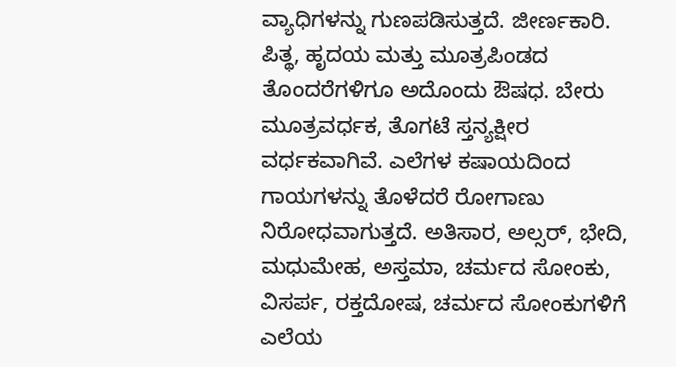ವ್ಯಾಧಿಗಳನ್ನು ಗುಣಪಡಿಸುತ್ತದೆ. ಜೀರ್ಣಕಾರಿ. ಪಿತ್ಥ, ಹೃದಯ ಮತ್ತು ಮೂತ್ರಪಿಂಡದ ತೊಂದರೆಗಳಿಗೂ ಅದೊಂದು ಔಷಧ. ಬೇರು ಮೂತ್ರವರ್ಧಕ, ತೊಗಟೆ ಸ್ತನ್ಯಕ್ಷೀರ ವರ್ಧಕವಾಗಿವೆ. ಎಲೆಗಳ ಕಷಾಯದಿಂದ ಗಾಯಗಳನ್ನು ತೊಳೆದರೆ ರೋಗಾಣು ನಿರೋಧವಾಗುತ್ತದೆ. ಅತಿಸಾರ, ಅಲ್ಸರ್, ಭೇದಿ, ಮಧುಮೇಹ, ಅಸ್ತಮಾ, ಚರ್ಮದ ಸೋಂಕು, ವಿಸರ್ಪ, ರಕ್ತದೋಷ, ಚರ್ಮದ ಸೋಂಕುಗಳಿಗೆ ಎಲೆಯ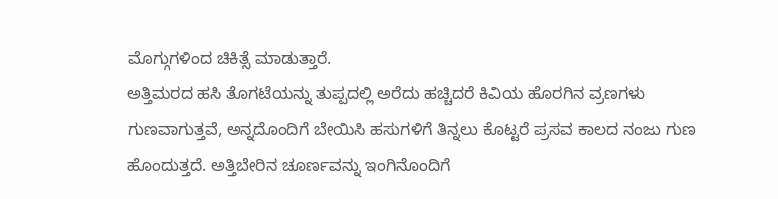ಮೊಗ್ಗುಗಳಿಂದ ಚಿಕಿತ್ಸೆ ಮಾಡುತ್ತಾರೆ.
ಅತ್ತಿಮರದ ಹಸಿ ತೊಗಟೆಯನ್ನು ತುಪ್ಪದಲ್ಲಿ ಅರೆದು ಹಚ್ಚಿದರೆ ಕಿವಿಯ ಹೊರಗಿನ ವ್ರಣಗಳು ಗುಣವಾಗುತ್ತವೆ, ಅನ್ನದೊಂದಿಗೆ ಬೇಯಿಸಿ ಹಸುಗಳಿಗೆ ತಿನ್ನಲು ಕೊಟ್ಟರೆ ಪ್ರಸವ ಕಾಲದ ನಂಜು ಗುಣ ಹೊಂದುತ್ತದೆ. ಅತ್ತಿಬೇರಿನ ಚೂರ್ಣವನ್ನು ಇಂಗಿನೊಂದಿಗೆ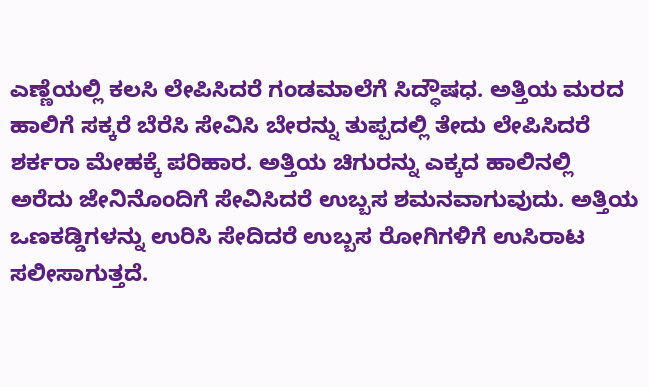ಎಣ್ಣೆಯಲ್ಲಿ ಕಲಸಿ ಲೇಪಿಸಿದರೆ ಗಂಡಮಾಲೆಗೆ ಸಿದ್ಧೌಷಧ. ಅತ್ತಿಯ ಮರದ ಹಾಲಿಗೆ ಸಕ್ಕರೆ ಬೆರೆಸಿ ಸೇವಿಸಿ ಬೇರನ್ನು ತುಪ್ಪದಲ್ಲಿ ತೇದು ಲೇಪಿಸಿದರೆ ಶರ್ಕರಾ ಮೇಹಕ್ಕೆ ಪರಿಹಾರ. ಅತ್ತಿಯ ಚಿಗುರನ್ನು ಎಕ್ಕದ ಹಾಲಿನಲ್ಲಿ ಅರೆದು ಜೇನಿನೊಂದಿಗೆ ಸೇವಿಸಿದರೆ ಉಬ್ಬಸ ಶಮನವಾಗುವುದು. ಅತ್ತಿಯ ಒಣಕಡ್ಡಿಗಳನ್ನು ಉರಿಸಿ ಸೇದಿದರೆ ಉಬ್ಬಸ ರೋಗಿಗಳಿಗೆ ಉಸಿರಾಟ ಸಲೀಸಾಗುತ್ತದೆ.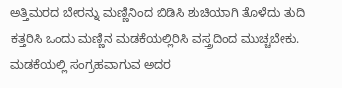ಅತ್ತಿಮರದ ಬೇರನ್ನು ಮಣ್ಣಿನಿಂದ ಬಿಡಿಸಿ ಶುಚಿಯಾಗಿ ತೊಳೆದು ತುದಿ ಕತ್ತರಿಸಿ ಒಂದು ಮಣ್ಣಿನ ಮಡಕೆಯಲ್ಲಿರಿಸಿ ವಸ್ತ್ರದಿಂದ ಮುಚ್ಚಬೇಕು. ಮಡಕೆಯಲ್ಲಿ ಸಂಗ್ರಹವಾಗುವ ಅದರ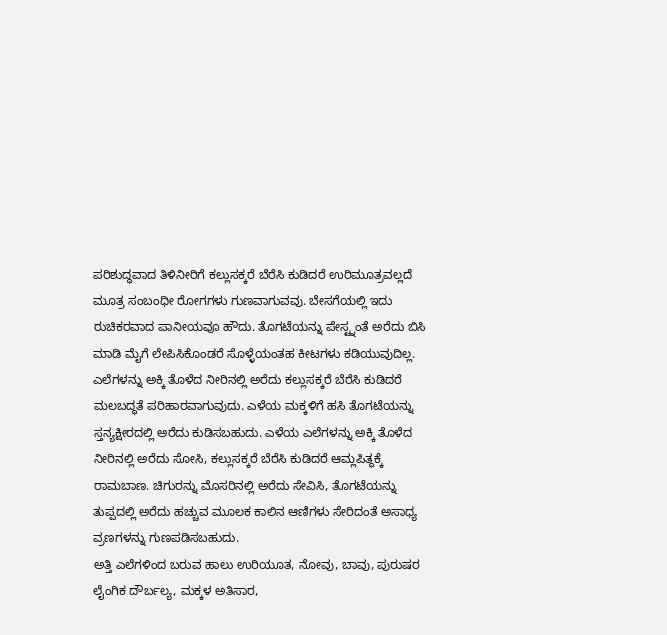ಪರಿಶುದ್ಧವಾದ ತಿಳಿನೀರಿಗೆ ಕಲ್ಲುಸಕ್ಕರೆ ಬೆರೆಸಿ ಕುಡಿದರೆ ಉರಿಮೂತ್ರವಲ್ಲದೆ ಮೂತ್ರ ಸಂಬಂಧೀ ರೋಗಗಳು ಗುಣವಾಗುವವು. ಬೇಸಗೆಯಲ್ಲಿ ಇದು ರುಚಿಕರವಾದ ಪಾನೀಯವೂ ಹೌದು. ತೊಗಟೆಯನ್ನು ಪೇಸ್ಟ್ನಂತೆ ಅರೆದು ಬಿಸಿ ಮಾಡಿ ಮೈಗೆ ಲೇಪಿಸಿಕೊಂಡರೆ ಸೊಳ್ಳೆಯಂತಹ ಕೀಟಗಳು ಕಡಿಯುವುದಿಲ್ಲ. ಎಲೆಗಳನ್ನು ಅಕ್ಕಿ ತೊಳೆದ ನೀರಿನಲ್ಲಿ ಅರೆದು ಕಲ್ಲುಸಕ್ಕರೆ ಬೆರೆಸಿ ಕುಡಿದರೆ ಮಲಬದ್ಧತೆ ಪರಿಹಾರವಾಗುವುದು. ಎಳೆಯ ಮಕ್ಕಳಿಗೆ ಹಸಿ ತೊಗಟೆಯನ್ನು ಸ್ತನ್ಯಕ್ಷೀರದಲ್ಲಿ ಅರೆದು ಕುಡಿಸಬಹುದು. ಎಳೆಯ ಎಲೆಗಳನ್ನು ಅಕ್ಕಿ ತೊಳೆದ ನೀರಿನಲ್ಲಿ ಅರೆದು ಸೋಸಿ, ಕಲ್ಲುಸಕ್ಕರೆ ಬೆರೆಸಿ ಕುಡಿದರೆ ಆಮ್ಲಪಿತ್ಥಕ್ಕೆ ರಾಮಬಾಣ. ಚಿಗುರನ್ನು ಮೊಸರಿನಲ್ಲಿ ಅರೆದು ಸೇವಿಸಿ, ತೊಗಟೆಯನ್ನು ತುಪ್ಪದಲ್ಲಿ ಅರೆದು ಹಚ್ಚುವ ಮೂಲಕ ಕಾಲಿನ ಆಣಿಗಳು ಸೇರಿದಂತೆ ಅಸಾಧ್ಯ ವ್ರಣಗಳನ್ನು ಗುಣಪಡಿಸಬಹುದು.
ಅತ್ತಿ ಎಲೆಗಳಿಂದ ಬರುವ ಹಾಲು ಉರಿಯೂತ, ನೋವು, ಬಾವು, ಪುರುಷರ ಲೈಂಗಿಕ ದೌರ್ಬಲ್ಯ, ಮಕ್ಕಳ ಅತಿಸಾರ,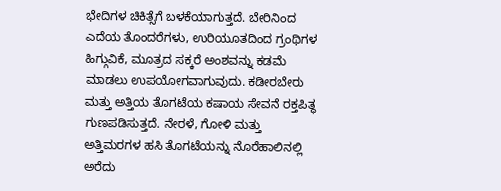ಭೇದಿಗಳ ಚಿಕಿತ್ಸೆಗೆ ಬಳಕೆಯಾಗುತ್ತದೆ. ಬೇರಿನಿಂದ ಎದೆಯ ತೊಂದರೆಗಳು, ಉರಿಯೂತದಿಂದ ಗ್ರಂಥಿಗಳ ಹಿಗ್ಗುವಿಕೆ, ಮೂತ್ರದ ಸಕ್ಕರೆ ಅಂಶವನ್ನು ಕಡಮೆ ಮಾಡಲು ಉಪಯೋಗವಾಗುವುದು. ಕಡೀರಬೇರು ಮತ್ತು ಅತ್ತಿಯ ತೊಗಟೆಯ ಕಷಾಯ ಸೇವನೆ ರಕ್ತಪಿತ್ಥ ಗುಣಪಡಿಸುತ್ತದೆ. ನೇರಳೆ, ಗೋಳಿ ಮತ್ತು ಅತ್ತಿಮರಗಳ ಹಸಿ ತೊಗಟೆಯನ್ನು ನೊರೆಹಾಲಿನಲ್ಲಿ ಅರೆದು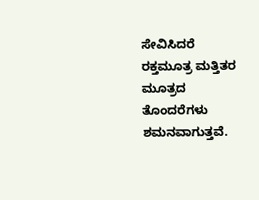ಸೇವಿಸಿದರೆ ರಕ್ತಮೂತ್ರ ಮತ್ತಿತರ ಮೂತ್ರದ ತೊಂದರೆಗಳು ಶಮನವಾಗುತ್ತವೆ.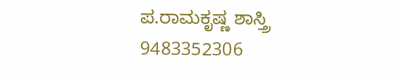ಪ.ರಾಮಕೃಷ್ಣ ಶಾಸ್ತ್ರಿ
9483352306